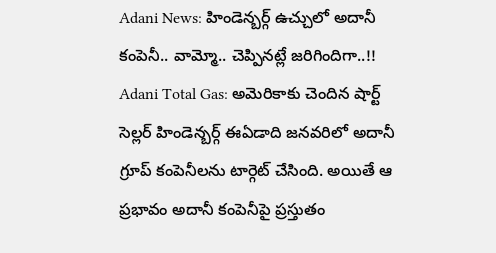Adani News: హిండెన్బర్గ్ ఉచ్చులో అదానీ కంపెనీ.. వామ్మో.. చెప్పినట్లే జరిగిందిగా..!!
Adani Total Gas: అమెరికాకు చెందిన షార్ట్ సెల్లర్ హిండెన్బర్గ్ ఈఏడాది జనవరిలో అదానీ గ్రూప్ కంపెనీలను టార్గెట్ చేసింది. అయితే ఆ ప్రభావం అదానీ కంపెనీపై ప్రస్తుతం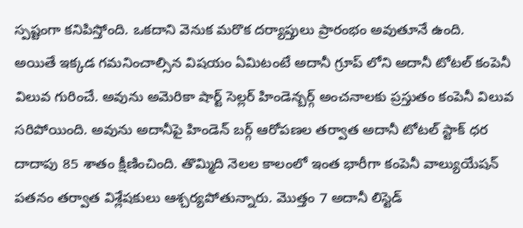స్పష్టంగా కనిపిస్తోంది. ఒకదాని వెనుక మరొక దర్యాప్తులు ప్రారంభం అవుతూనే ఉంది.
అయితే ఇక్కడ గమనించాల్సిన విషయం ఏమిటంటే అదానీ గ్రూప్ లోని అదానీ టోటల్ కంపెనీ విలువ గురించే. అవును అమెరికా షార్ట్ సెల్లర్ హిండెన్బర్గ్ అంచనాలకు ప్రస్తుతం కంపెనీ విలువ సరిపోయింది. అవును అదానీపై హిండెన్ బర్గ్ ఆరోపణల తర్వాత అదానీ టోటల్ స్టాక్ ధర దాదాపు 85 శాతం క్షీణించింది. తొమ్మిది నెలల కాలంలో ఇంత భారీగా కంపెనీ వాల్యుయేషన్ పతనం తర్వాత విశ్లేషకులు ఆశ్చర్యపోతున్నారు. మెుత్తం 7 అదానీ లిస్టెడ్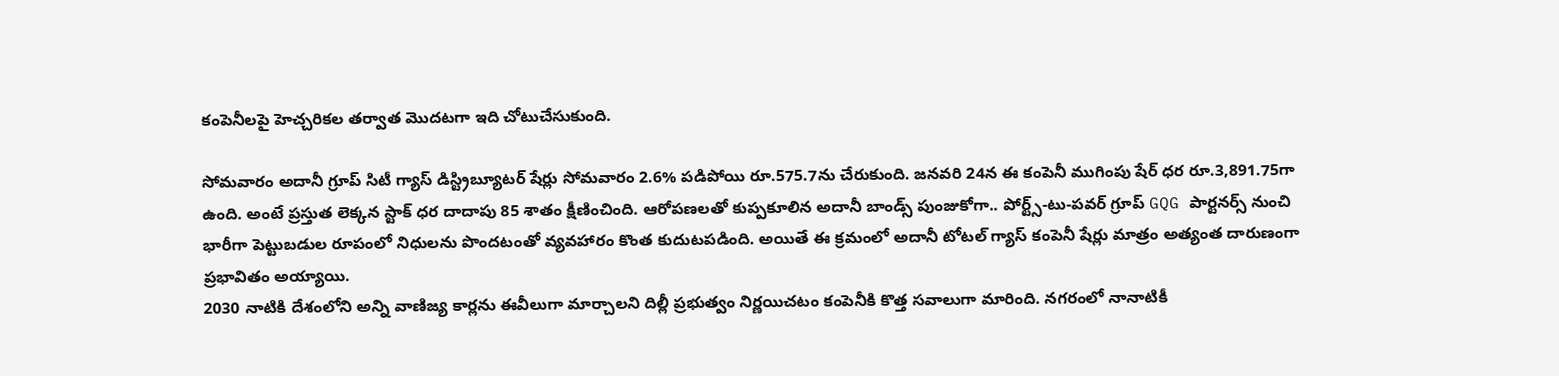కంపెనీలపై హెచ్చరికల తర్వాత మెుదటగా ఇది చోటుచేసుకుంది.

సోమవారం అదానీ గ్రూప్ సిటీ గ్యాస్ డిస్ట్రిబ్యూటర్ షేర్లు సోమవారం 2.6% పడిపోయి రూ.575.7ను చేరుకుంది. జనవరి 24న ఈ కంపెనీ ముగింపు షేర్ ధర రూ.3,891.75గా ఉంది. అంటే ప్రస్తుత లెక్కన స్టాక్ ధర దాదాపు 85 శాతం క్షీణించింది. ఆరోపణలతో కుప్పకూలిన అదానీ బాండ్స్ పుంజుకోగా.. పోర్ట్స్-టు-పవర్ గ్రూప్ GQG పార్టనర్స్ నుంచి భారీగా పెట్టుబడుల రూపంలో నిధులను పొందటంతో వ్యవహారం కొంత కుదుటపడింది. అయితే ఈ క్రమంలో అదానీ టోటల్ గ్యాస్ కంపెనీ షేర్లు మాత్రం అత్యంత దారుణంగా ప్రభావితం అయ్యాయి.
2030 నాటికి దేశంలోని అన్ని వాణిజ్య కార్లను ఈవీలుగా మార్చాలని దిల్లీ ప్రభుత్వం నిర్ణయిచటం కంపెనీకి కొత్త సవాలుగా మారింది. నగరంలో నానాటికీ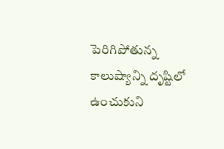పెరిగిపోతున్న కాలుష్యాన్ని దృష్టిలో ఉంచుకుని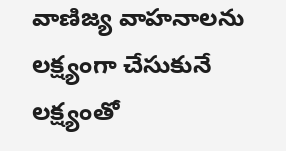వాణిజ్య వాహనాలను లక్ష్యంగా చేసుకునే లక్ష్యంతో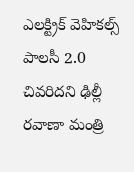ఎలక్ట్రిక్ వెహికల్స్ పాలసీ 2.0 చివరిదని ఢిల్లీ రవాణా మంత్రి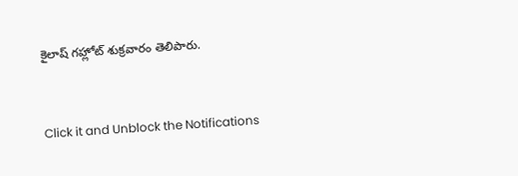కైలాష్ గహ్లోట్ శుక్రవారం తెలిపారు.


Click it and Unblock the Notifications